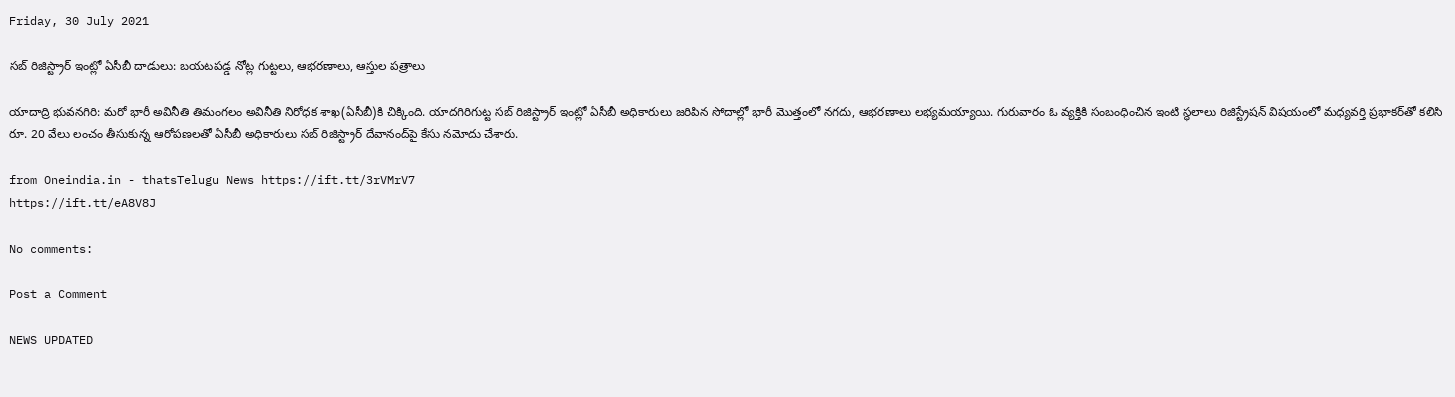Friday, 30 July 2021

సబ్ రిజిస్ట్రార్ ఇంట్లో ఏసీబీ దాడులు: బయటపడ్డ నోట్ల గుట్టలు, ఆభరణాలు, ఆస్తుల పత్రాలు

యాదాద్రి భువనగిరి: మరో భారీ అవినీతి తిమంగలం అవినీతి నిరోధక శాఖ(ఏసీబీ)కి చిక్కింది. యాదగిరిగుట్ట సబ్ రిజిస్ట్రార్ ఇంట్లో ఏసీబీ అధికారులు జరిపిన సోదాల్లో భారీ మొత్తంలో నగదు, ఆభరణాలు లభ్యమయ్యాయి. గురువారం ఓ వ్యక్తికి సంబంధించిన ఇంటి స్థలాలు రిజిస్ట్రేషన్ విషయంలో మధ్యవర్తి ప్రభాకర్‌తో కలిసి రూ. 20 వేలు లంచం తీసుకున్న ఆరోపణలతో ఏసీబీ అధికారులు సబ్ రిజిస్ట్రార్ దేవానంద్‌పై కేసు నమోదు చేశారు.

from Oneindia.in - thatsTelugu News https://ift.tt/3rVMrV7
https://ift.tt/eA8V8J

No comments:

Post a Comment

NEWS UPDATED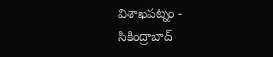విశాఖపట్నం - సికింద్రాబాద్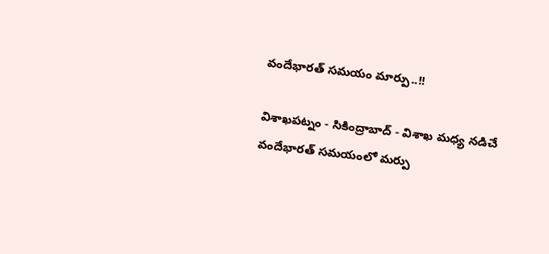వందేభారత్ సమయం మార్పు..!!

విశాఖపట్నం - సికింద్రాబాద్ - విశాఖ మధ్య నడిచే వందేభారత్ సమయంలో మర్పు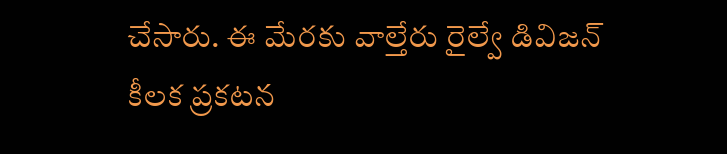చేసారు. ఈ మేరకు వాల్తేరు రైల్వే డివిజన్ కీలక ప్రకటన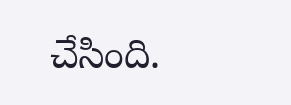చేసింది.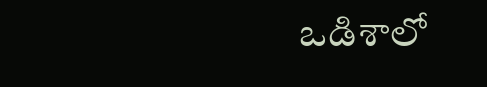ఒడిశాలో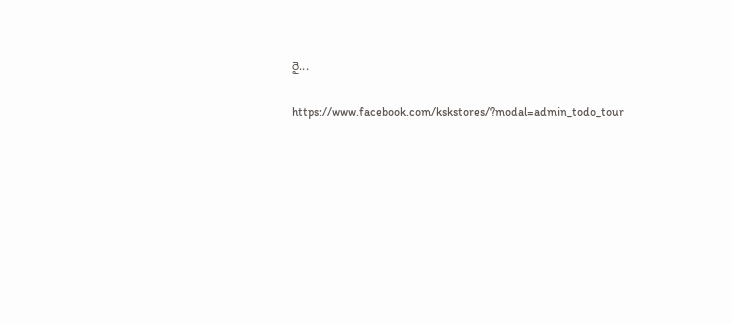రై...

https://www.facebook.com/kskstores/?modal=admin_todo_tour